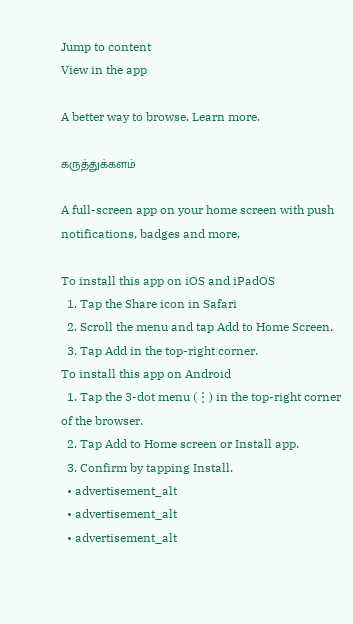Jump to content
View in the app

A better way to browse. Learn more.

கருத்துக்களம்

A full-screen app on your home screen with push notifications, badges and more.

To install this app on iOS and iPadOS
  1. Tap the Share icon in Safari
  2. Scroll the menu and tap Add to Home Screen.
  3. Tap Add in the top-right corner.
To install this app on Android
  1. Tap the 3-dot menu (⋮) in the top-right corner of the browser.
  2. Tap Add to Home screen or Install app.
  3. Confirm by tapping Install.
  • advertisement_alt
  • advertisement_alt
  • advertisement_alt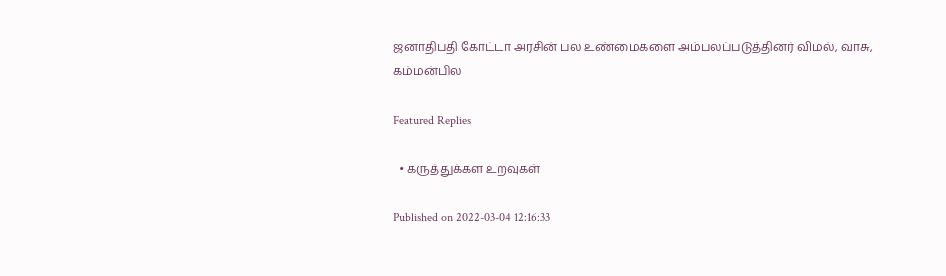ஜனாதிபதி கோட்டா அரசின் பல உண்மைகளை அம்பலப்படுத்தினர் விமல், வாசு, கம்மன்பில

Featured Replies

  • கருத்துக்கள உறவுகள்

Published on 2022-03-04 12:16:33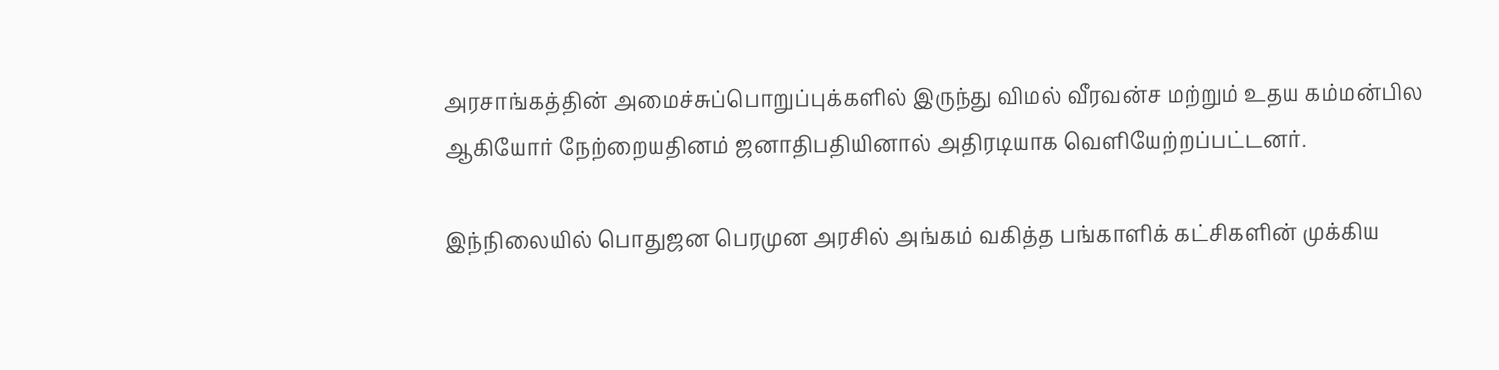அரசாங்கத்தின் அமைச்சுப்பொறுப்புக்களில் இருந்து விமல் வீரவன்ச மற்றும் உதய கம்மன்பில ஆகியோர் நேற்றையதினம் ஜனாதிபதியினால் அதிரடியாக வெளியேற்றப்பட்டனர்.

இந்நிலையில் பொதுஜன பெரமுன அரசில் அங்கம் வகித்த பங்காளிக் கட்சிகளின் முக்கிய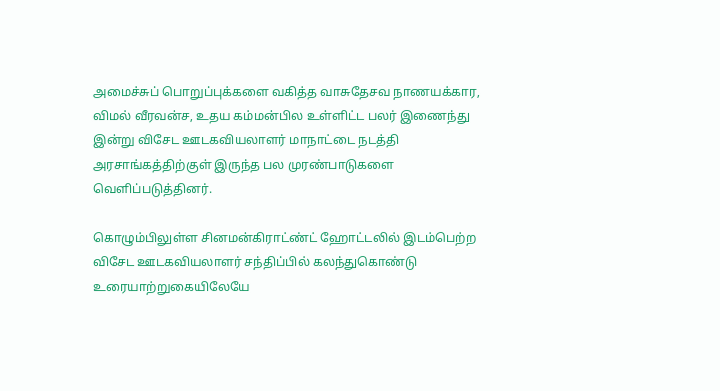அமைச்சுப் பொறுப்புக்களை வகித்த வாசுதேசவ நாணயக்கார, விமல் வீரவன்ச, உதய கம்மன்பில உள்ளிட்ட பலர் இணைந்து இன்று விசேட ஊடகவியலாளர் மாநாட்டை நடத்தி அரசாங்கத்திற்குள் இருந்த பல முரண்பாடுகளை வெளிப்படுத்தினர்.

கொழும்பிலுள்ள சினமன்கிராட்ண்ட் ஹோட்டலில் இடம்பெற்ற விசேட ஊடகவியலாளர் சந்திப்பில் கலந்துகொண்டு உரையாற்றுகையிலேயே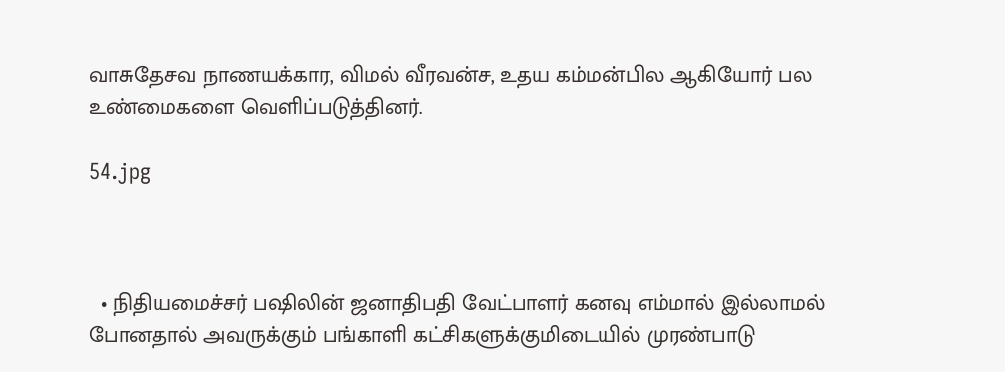வாசுதேசவ நாணயக்கார, விமல் வீரவன்ச, உதய கம்மன்பில ஆகியோர் பல உண்மைகளை வெளிப்படுத்தினர்.

54.jpg



  • நிதியமைச்சர் பஷிலின் ஜனாதிபதி வேட்பாளர் கனவு எம்மால் இல்லாமல் போனதால் அவருக்கும் பங்காளி கட்சிகளுக்குமிடையில் முரண்பாடு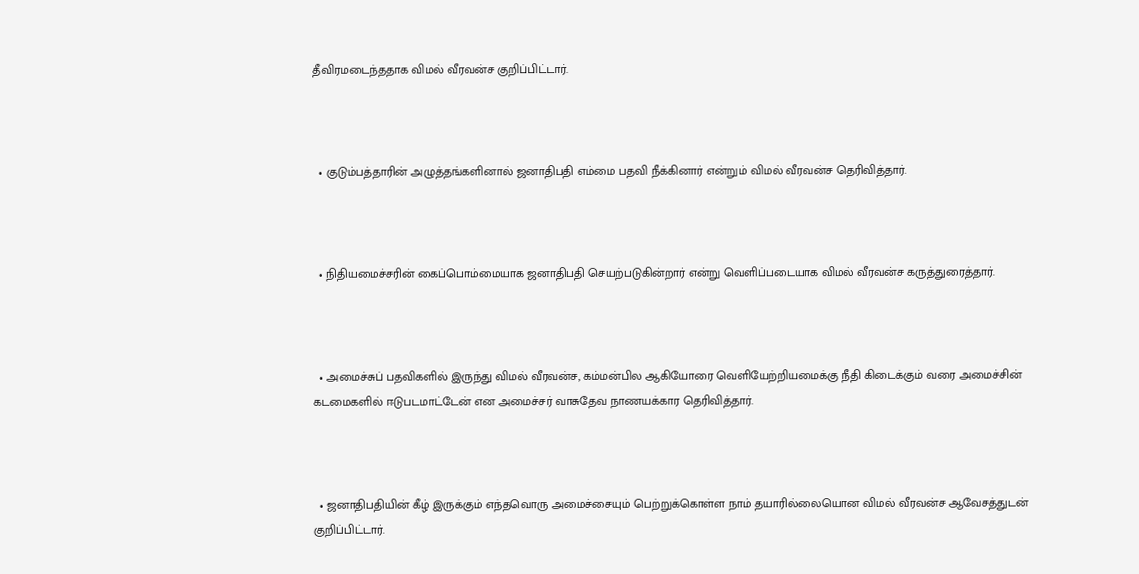தீவிரமடைந்ததாக விமல் வீரவன்ச குறிப்பிட்டார்.



  • குடும்பத்தாரின் அழுத்தங்களினால் ஜனாதிபதி எம்மை பதவி நீக்கினார் என்றும் விமல் வீரவன்ச தெரிவித்தார்.



  • நிதியமைச்சரின் கைப்பொம்மையாக ஜனாதிபதி செயற்படுகின்றார் என்று வெளிப்படையாக விமல் வீரவன்ச கருத்துரைத்தார்.



  • அமைச்சுப் பதவிகளில் இருந்து விமல் வீரவன்ச, கம்மன்பில ஆகியோரை வெளியேற்றியமைக்கு நீதி கிடைக்கும் வரை அமைச்சின் கடமைகளில் ஈடுபடமாட்டேன் என அமைச்சர் வாசுதேவ நாணயக்கார தெரிவித்தார்.



  • ஜனாதிபதியின் கீழ் இருக்கும் எந்தவொரு அமைச்சையும் பெற்றுக்கொள்ள நாம் தயாரில்லையொன விமல் வீரவன்ச ஆவேசத்துடன் குறிப்பிட்டார்.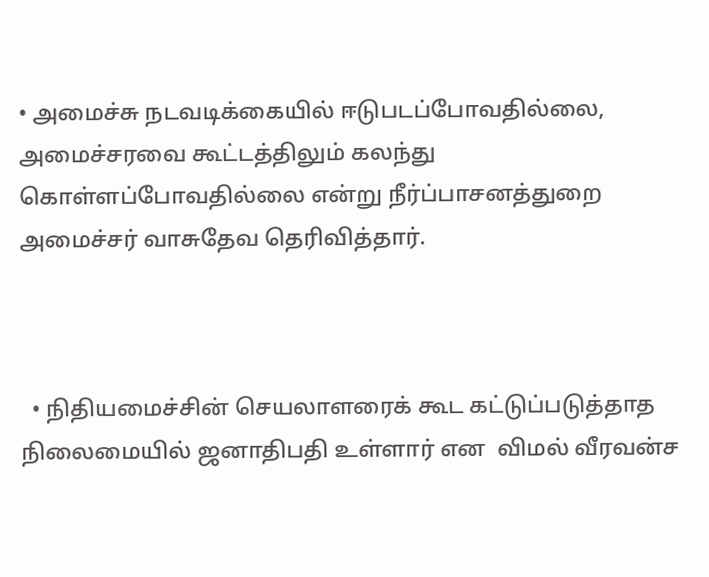• அமைச்சு நடவடிக்கையில் ஈடுபடப்போவதில்லை, அமைச்சரவை கூட்டத்திலும் கலந்து கொள்ளப்போவதில்லை என்று நீர்ப்பாசனத்துறை அமைச்சர் வாசுதேவ தெரிவித்தார்.



  • நிதியமைச்சின் செயலாளரைக் கூட கட்டுப்படுத்தாத நிலைமையில் ஜனாதிபதி உள்ளார் என  விமல் வீரவன்ச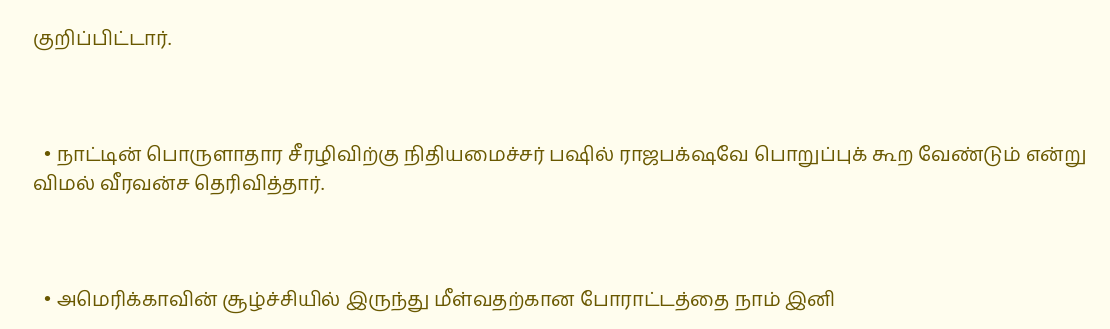குறிப்பிட்டார்.



  • நாட்டின் பொருளாதார சீரழிவிற்கு நிதியமைச்சர் பஷில் ராஜபக்‌ஷவே பொறுப்புக் கூற வேண்டும் என்று விமல் வீரவன்ச தெரிவித்தார்.



  • அமெரிக்காவின் சூழ்ச்சியில் இருந்து மீள்வதற்கான போராட்டத்தை நாம் இனி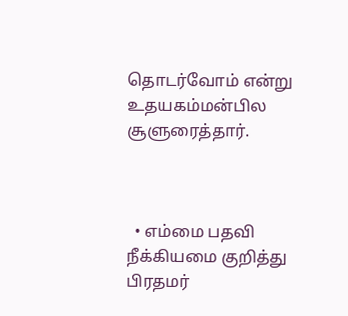தொடர்வோம் என்று  உதயகம்மன்பில சூளுரைத்தார்.



  • எம்மை பதவி நீக்கியமை குறித்து பிரதமர்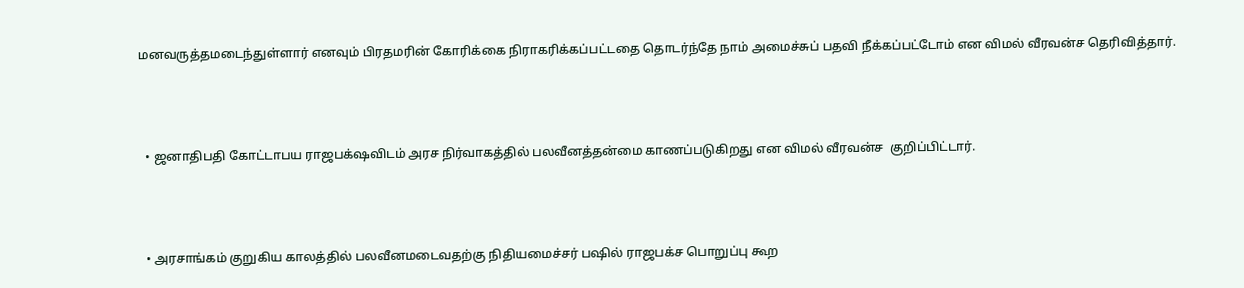மனவருத்தமடைந்துள்ளார் எனவும் பிரதமரின் கோரிக்கை நிராகரிக்கப்பட்டதை தொடர்ந்தே நாம் அமைச்சுப் பதவி நீக்கப்பட்டோம் என விமல் வீரவன்ச தெரிவித்தார்.



  • ஜனாதிபதி கோட்டாபய ராஜபக்‌ஷவிடம் அரச நிர்வாகத்தில் பலவீனத்தன்மை காணப்படுகிறது என விமல் வீரவன்ச  குறிப்பிட்டார்.



  • அரசாங்கம் குறுகிய காலத்தில் பலவீனமடைவதற்கு நிதியமைச்சர் பஷில் ராஜபக்ச பொறுப்பு கூற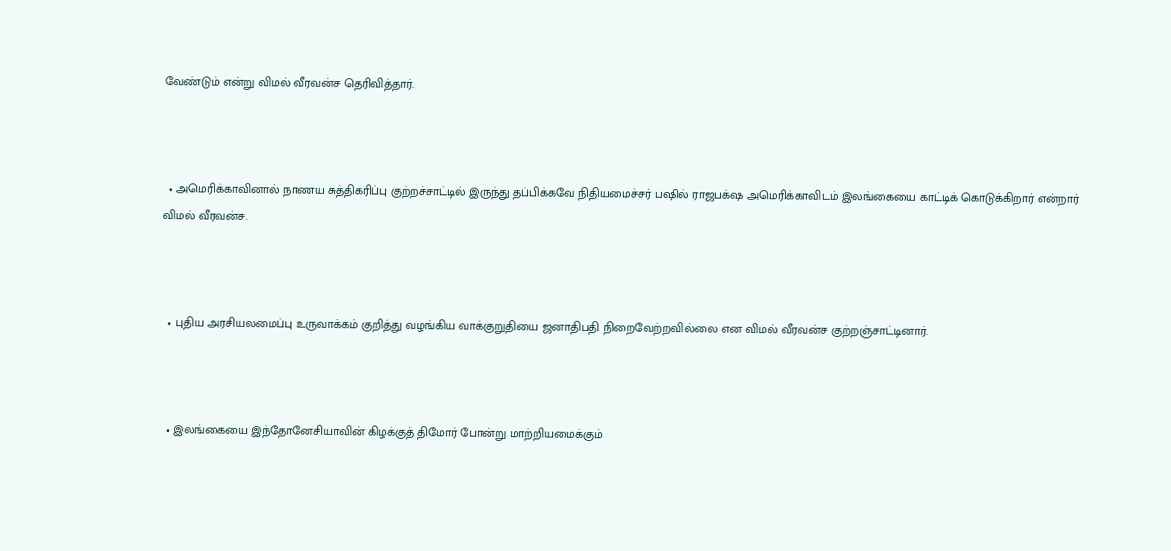வேண்டும் என்று விமல் வீரவன்ச தெரிவித்தார்.



  • அமெரிக்காவினால் நாணய சுத்திகரிப்பு குற்றச்சாட்டில் இருந்து தப்பிக்கவே நிதியமைச்சர் பஷில் ராஜபக்‌ஷ அமெரிக்காவிடம் இலங்கையை காட்டிக் கொடுக்கிறார் என்றார் விமல் வீரவன்ச.



  • புதிய அரசியலமைப்பு உருவாக்கம் குறித்து வழங்கிய வாக்குறுதியை ஜனாதிபதி நிறைவேற்றவில்லை என விமல் வீரவன்ச குற்றஞ்சாட்டினார்.



  • இலங்கையை இந்தோனேசியாவின் கிழக்குத் திமோர் போன்று மாற்றியமைக்கும்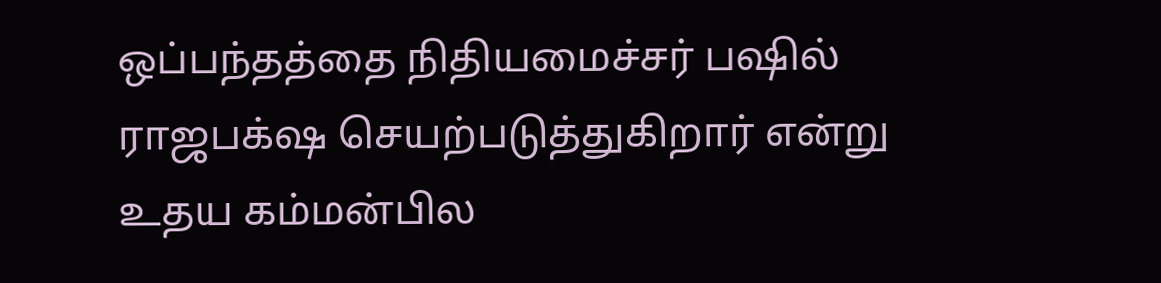ஒப்பந்தத்தை நிதியமைச்சர் பஷில் ராஜபக்‌ஷ செயற்படுத்துகிறார் என்று உதய கம்மன்பில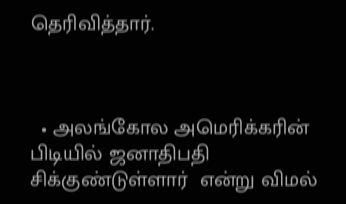தெரிவித்தார்.



  • அலங்கோல அமெரிக்கரின் பிடியில் ஜனாதிபதி சிக்குண்டுள்ளார்  என்று விமல்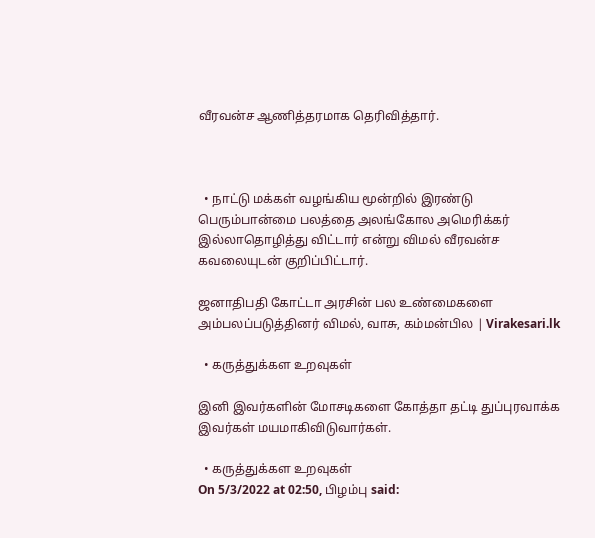வீரவன்ச ஆணித்தரமாக தெரிவித்தார்.



  • நாட்டு மக்கள் வழங்கிய மூன்றில் இரண்டு பெரும்பான்மை பலத்தை அலங்கோல அமெரிக்கர் இல்லாதொழித்து விட்டார் என்று விமல் வீரவன்ச கவலையுடன் குறிப்பிட்டார்.

ஜனாதிபதி கோட்டா அரசின் பல உண்மைகளை அம்பலப்படுத்தினர் விமல், வாசு, கம்மன்பில | Virakesari.lk

  • கருத்துக்கள உறவுகள்

இனி இவர்களின் மோசடிகளை கோத்தா தட்டி துப்புரவாக்க இவர்கள் மயமாகிவிடுவார்கள்.

  • கருத்துக்கள உறவுகள்
On 5/3/2022 at 02:50, பிழம்பு said: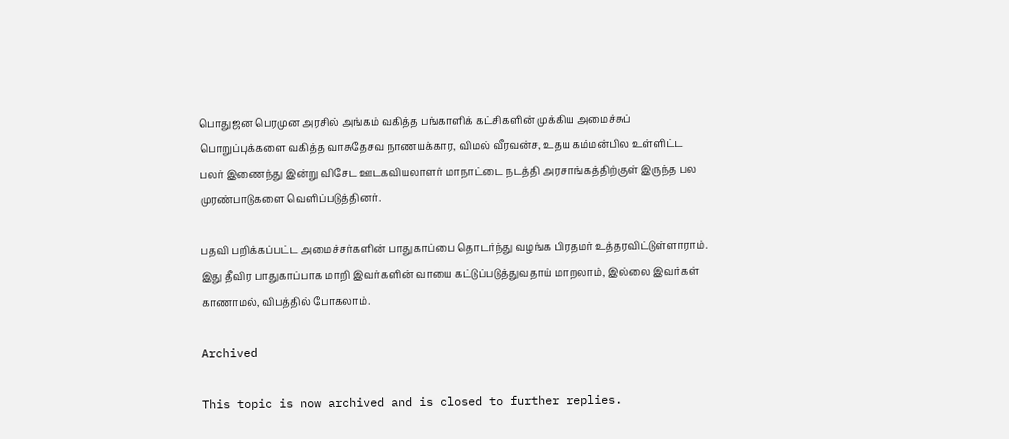பொதுஜன பெரமுன அரசில் அங்கம் வகித்த பங்காளிக் கட்சிகளின் முக்கிய அமைச்சுப் பொறுப்புக்களை வகித்த வாசுதேசவ நாணயக்கார, விமல் வீரவன்ச, உதய கம்மன்பில உள்ளிட்ட பலர் இணைந்து இன்று விசேட ஊடகவியலாளர் மாநாட்டை நடத்தி அரசாங்கத்திற்குள் இருந்த பல முரண்பாடுகளை வெளிப்படுத்தினர்.

பதவி பறிக்கப்பட்ட அமைச்சர்களின் பாதுகாப்பை தொடர்ந்து வழங்க பிரதமர் உத்தரவிட்டுள்ளாராம். இது தீவிர பாதுகாப்பாக மாறி இவர்களின் வாயை கட்டுப்படுத்துவதாய் மாறலாம், இல்லை இவர்கள் காணாமல், விபத்தில் போகலாம்.

Archived

This topic is now archived and is closed to further replies.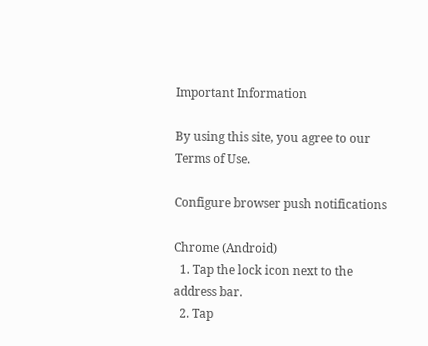Important Information

By using this site, you agree to our Terms of Use.

Configure browser push notifications

Chrome (Android)
  1. Tap the lock icon next to the address bar.
  2. Tap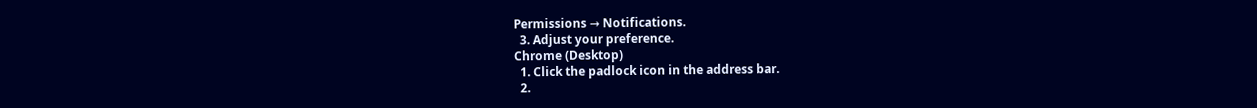Permissions → Notifications.
  3. Adjust your preference.
Chrome (Desktop)
  1. Click the padlock icon in the address bar.
  2.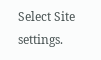Select Site settings.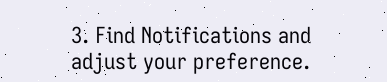3. Find Notifications and adjust your preference.